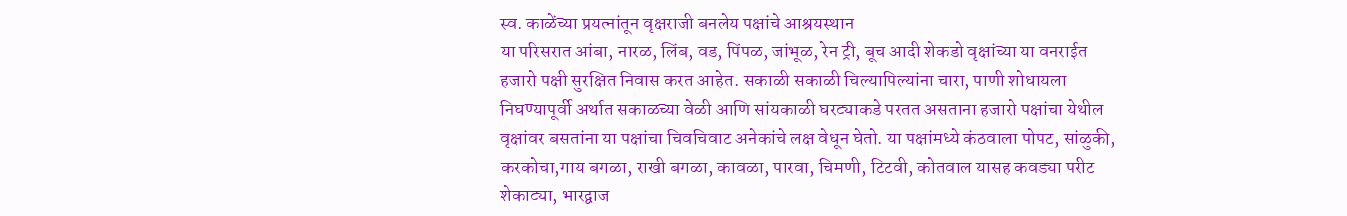स्व. काळेंच्या प्रयत्नांतून वृक्षराजी बनलेय पक्षांचे आश्रयस्थान
या परिसरात आंबा, नारळ, लिंब, वड, पिंपळ, जांभूळ, रेन ट्री, बूच आदी शेकडो वृक्षांच्या या वनराईत हजारो पक्षी सुरक्षित निवास करत आहेत. सकाळी सकाळी चिल्यापिल्यांना चारा, पाणी शोधायला निघण्यापूर्वी अर्थात सकाळच्या वेळी आणि सांयकाळी घरट्याकडे परतत असताना हजारो पक्षांचा येथील वृक्षांवर बसतांना या पक्षांचा चिवचिवाट अनेकांचे लक्ष वेधून घेतो. या पक्षांमध्ये कंठवाला पोपट, सांळुकी, करकोचा,गाय बगळा, राखी बगळा, कावळा, पारवा, चिमणी, टिटवी, कोतवाल यासह कवड्या परीट शेकाट्या, भारद्वाज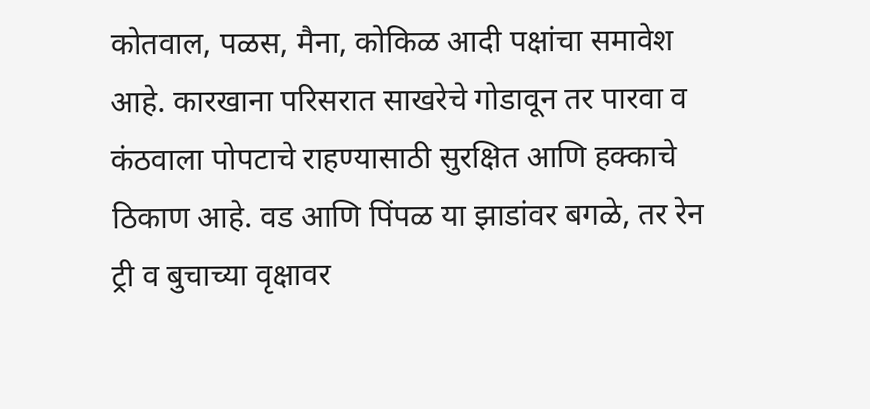कोतवाल, पळस, मैना, कोकिळ आदी पक्षांचा समावेश आहे. कारखाना परिसरात साखरेचे गोडावून तर पारवा व कंठवाला पोपटाचे राहण्यासाठी सुरक्षित आणि हक्काचे ठिकाण आहे. वड आणि पिंपळ या झाडांवर बगळे, तर रेन ट्री व बुचाच्या वृक्षावर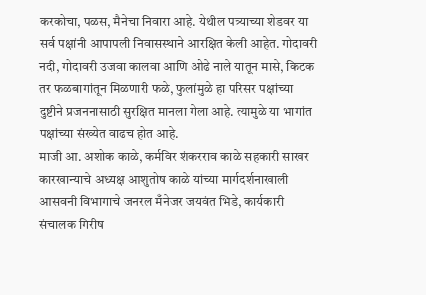करकोचा, पळस, मैनेचा निवारा आहे. येथील पत्र्याच्या शेडवर या सर्व पक्षांनी आपापली निवासस्थाने आरक्षित केली आहेत. गोदावरी नदी, गोदावरी उजवा कालवा आणि ओढे नाले यातून मासे, किटक तर फळबागांतून मिळणारी फळे, फुलांमुळे हा परिसर पक्षांच्या दुष्टीने प्रजननासाठी सुरक्षित मानला गेला आहे. त्यामुळे या भागांत पक्षांच्या संख्येत वाढच होत आहे.
माजी आ. अशोक काळे, कर्मविर शंकरराव काळे सहकारी साखर कारखान्याचे अध्यक्ष आशुतोष काळे यांच्या मार्गदर्शनाखाली आसवनी विभागाचे जनरल मँनेजर जयवंत भिडे, कार्यकारी संचालक गिरीष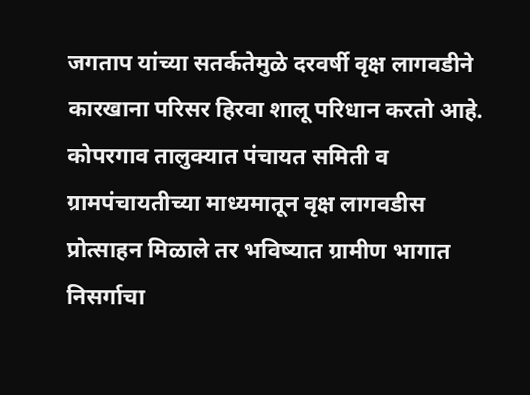जगताप यांच्या सतर्कतेमुळे दरवर्षी वृक्ष लागवडीने कारखाना परिसर हिरवा शालू परिधान करतो आहे. कोपरगाव तालुक्यात पंचायत समिती व ग्रामपंचायतीच्या माध्यमातून वृक्ष लागवडीस प्रोत्साहन मिळाले तर भविष्यात ग्रामीण भागात निसर्गाचा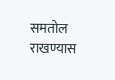समतोल राखण्यास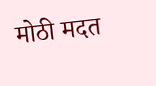मोठी मदत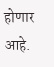होणार आहे.